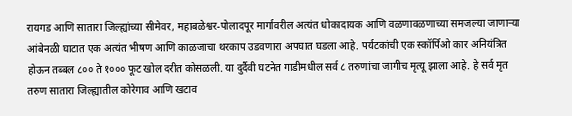रायगड आणि सातारा जिल्ह्यांच्या सीमेवर, महाबळेश्वर-पोलादपूर मार्गावरील अत्यंत धोकादायक आणि वळणावळणाच्या समजल्या जाणाऱ्या आंबेनळी घाटात एक अत्यंत भीषण आणि काळजाचा थरकाप उडवणारा अपघात घडला आहे. पर्यटकांची एक स्कॉर्पिओ कार अनियंत्रित होऊन तब्बल ८०० ते १००० फूट खोल दरीत कोसळली. या दुर्दैवी घटनेत गाडीमधील सर्व ८ तरुणांचा जागीच मृत्यू झाला आहे. हे सर्व मृत तरुण सातारा जिल्ह्यातील कोरेगाव आणि खटाव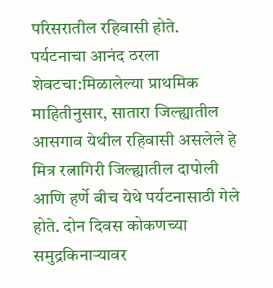परिसरातील रहिवासी होते.
पर्यटनाचा आनंद ठरला शेवटचा:मिळालेल्या प्राथमिक माहितीनुसार, सातारा जिल्ह्यातील आसगाव येथील रहिवासी असलेले हे मित्र रत्नागिरी जिल्ह्यातील दापोली आणि हर्णे बीच येथे पर्यटनासाठी गेले होते. दोन दिवस कोकणच्या समुद्रकिनाऱ्यावर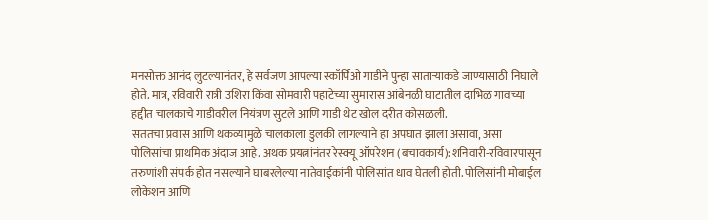मनसोक्त आनंद लुटल्यानंतर, हे सर्वजण आपल्या स्कॉर्पिओ गाडीने पुन्हा साताऱ्याकडे जाण्यासाठी निघाले होते. मात्र, रविवारी रात्री उशिरा किंवा सोमवारी पहाटेच्या सुमारास आंबेनळी घाटातील दाभिळ गावच्या हद्दीत चालकाचे गाडीवरील नियंत्रण सुटले आणि गाडी थेट खोल दरीत कोसळली.
सततचा प्रवास आणि थकव्यामुळे चालकाला डुलकी लागल्याने हा अपघात झाला असावा, असा पोलिसांचा प्राथमिक अंदाज आहे. अथक प्रयत्नांनंतर रेस्क्यू ऑपरेशन (बचावकार्य):शनिवारी-रविवारपासून तरुणांशी संपर्क होत नसल्याने घाबरलेल्या नातेवाईकांनी पोलिसांत धाव घेतली होती. पोलिसांनी मोबाईल लोकेशन आणि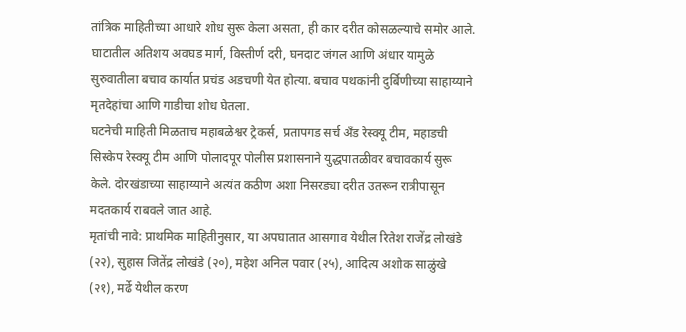तांत्रिक माहितीच्या आधारे शोध सुरू केला असता, ही कार दरीत कोसळल्याचे समोर आले. घाटातील अतिशय अवघड मार्ग, विस्तीर्ण दरी, घनदाट जंगल आणि अंधार यामुळे सुरुवातीला बचाव कार्यात प्रचंड अडचणी येत होत्या. बचाव पथकांनी दुर्बिणीच्या साहाय्याने मृतदेहांचा आणि गाडीचा शोध घेतला.
घटनेची माहिती मिळताच महाबळेश्वर ट्रेकर्स, प्रतापगड सर्च अँड रेस्क्यू टीम, महाडची सिस्केप रेस्क्यू टीम आणि पोलादपूर पोलीस प्रशासनाने युद्धपातळीवर बचावकार्य सुरू केले. दोरखंडाच्या साहाय्याने अत्यंत कठीण अशा निसरड्या दरीत उतरून रात्रीपासून मदतकार्य राबवले जात आहे.
मृतांची नावे: प्राथमिक माहितीनुसार, या अपघातात आसगाव येथील रितेश राजेंद्र लोखंडे (२२), सुहास जितेंद्र लोखंडे (२०), महेश अनिल पवार (२५), आदित्य अशोक साळुंखे (२१), मर्ढे येथील करण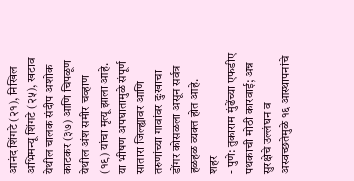आनंद शिंगटे (२१), निखिल अभिमन्यू शिंगटे (२५), खटाव येथील चालक संदीप अशोक काटकर (३७) आणि चिपळूण येथील अंश समीर चव्हाण (१९) यांचा मृत्यू झाला आहे. या भीषण अपघातामुळे संपूर्ण सातारा जिल्ह्यावर आणि तरुणांच्या गावांवर दुःखाचा डोंगर कोसळला असून सर्वत्र हळहळ व्यक्त होत आहे.
शहर
- पुणे: तुकाराम मुंढेंच्या एफडीए पथकाची मोठी कारवाई; अन्न सुरक्षेचे उल्लंघन व अस्वच्छतेमुळे १६ आस्थापनांचे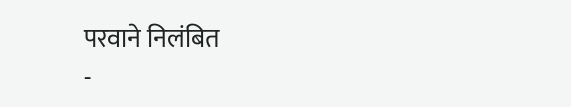परवाने निलंबित
-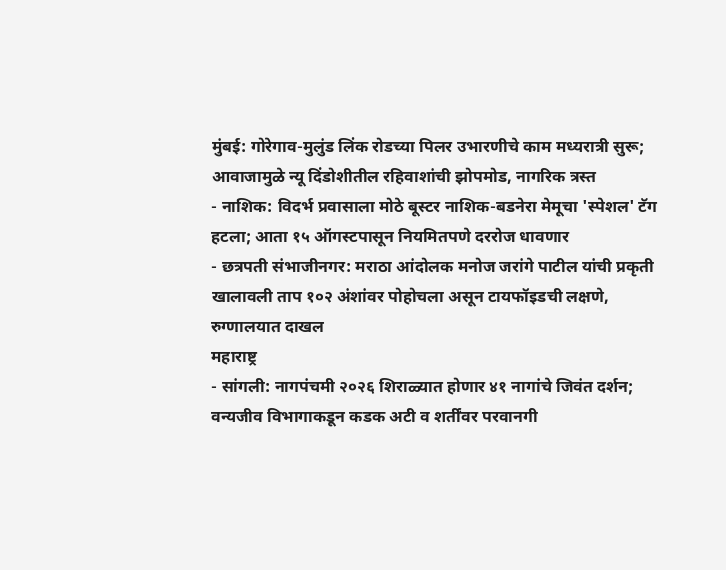मुंबई: गोरेगाव-मुलुंड लिंक रोडच्या पिलर उभारणीचे काम मध्यरात्री सुरू; आवाजामुळे न्यू दिंडोशीतील रहिवाशांची झोपमोड, नागरिक त्रस्त
- नाशिक: विदर्भ प्रवासाला मोठे बूस्टर नाशिक-बडनेरा मेमूचा 'स्पेशल' टॅग हटला; आता १५ ऑगस्टपासून नियमितपणे दररोज धावणार
- छत्रपती संभाजीनगर: मराठा आंदोलक मनोज जरांगे पाटील यांची प्रकृती खालावली ताप १०२ अंशांवर पोहोचला असून टायफॉइडची लक्षणे, रुग्णालयात दाखल
महाराष्ट्र
- सांगली: नागपंचमी २०२६ शिराळ्यात होणार ४१ नागांचे जिवंत दर्शन; वन्यजीव विभागाकडून कडक अटी व शर्तींवर परवानगी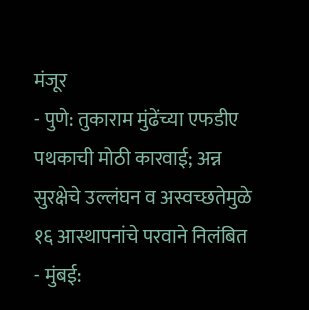मंजूर
- पुणे: तुकाराम मुंढेंच्या एफडीए पथकाची मोठी कारवाई; अन्न सुरक्षेचे उल्लंघन व अस्वच्छतेमुळे १६ आस्थापनांचे परवाने निलंबित
- मुंबई: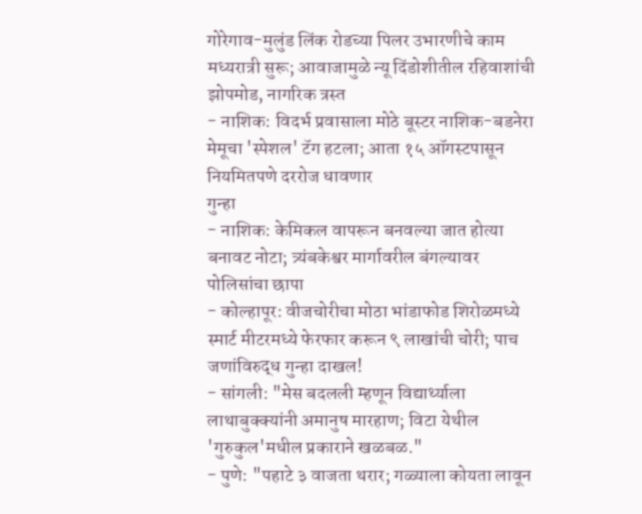गोरेगाव-मुलुंड लिंक रोडच्या पिलर उभारणीचे काम मध्यरात्री सुरू; आवाजामुळे न्यू दिंडोशीतील रहिवाशांची झोपमोड, नागरिक त्रस्त
- नाशिक: विदर्भ प्रवासाला मोठे बूस्टर नाशिक-बडनेरा मेमूचा 'स्पेशल' टॅग हटला; आता १५ ऑगस्टपासून नियमितपणे दररोज धावणार
गुन्हा
- नाशिक: केमिकल वापरून बनवल्या जात होत्या बनावट नोटा; त्र्यंबकेश्वर मार्गावरील बंगल्यावर पोलिसांचा छापा
- कोल्हापूर: वीजचोरीचा मोठा भांडाफोड शिरोळमध्ये स्मार्ट मीटरमध्ये फेरफार करून ९ लाखांची चोरी; पाच जणांविरुद्ध गुन्हा दाखल!
- सांगली: "मेस बदलली म्हणून विद्यार्थ्याला लाथाबुक्क्यांनी अमानुष मारहाण; विटा येथील 'गुरुकुल'मधील प्रकाराने खळबळ."
- पुणे: "पहाटे ३ वाजता थरार; गळ्याला कोयता लावून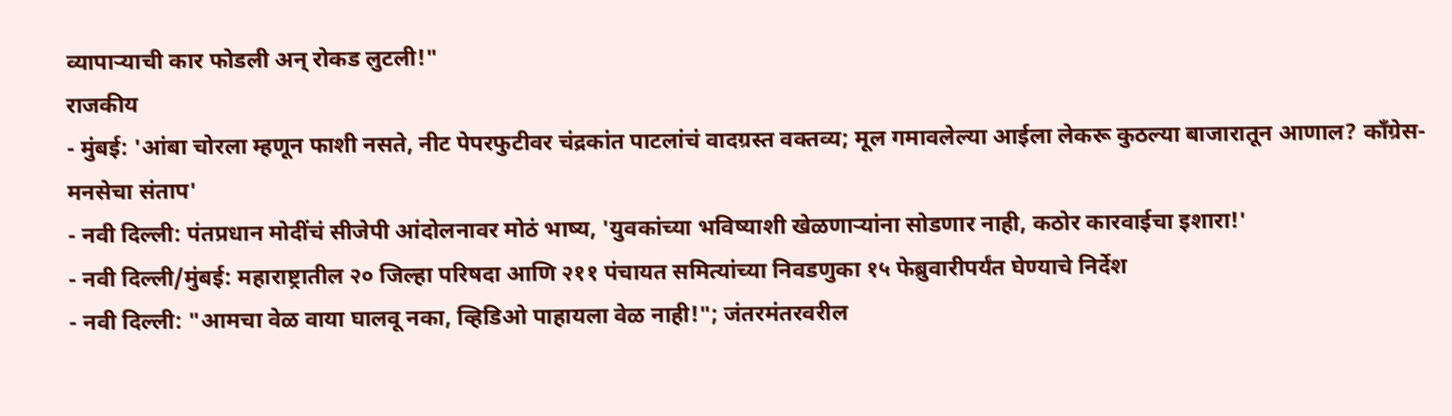व्यापाऱ्याची कार फोडली अन् रोकड लुटली!"
राजकीय
- मुंबई: 'आंबा चोरला म्हणून फाशी नसते, नीट पेपरफुटीवर चंद्रकांत पाटलांचं वादग्रस्त वक्तव्य; मूल गमावलेल्या आईला लेकरू कुठल्या बाजारातून आणाल? काँग्रेस-मनसेचा संताप'
- नवी दिल्ली: पंतप्रधान मोदींचं सीजेपी आंदोलनावर मोठं भाष्य, 'युवकांच्या भविष्याशी खेळणाऱ्यांना सोडणार नाही, कठोर कारवाईचा इशारा!'
- नवी दिल्ली/मुंबई: महाराष्ट्रातील २० जिल्हा परिषदा आणि २११ पंचायत समित्यांच्या निवडणुका १५ फेब्रुवारीपर्यंत घेण्याचे निर्देश
- नवी दिल्ली: "आमचा वेळ वाया घालवू नका, व्हिडिओ पाहायला वेळ नाही!"; जंतरमंतरवरील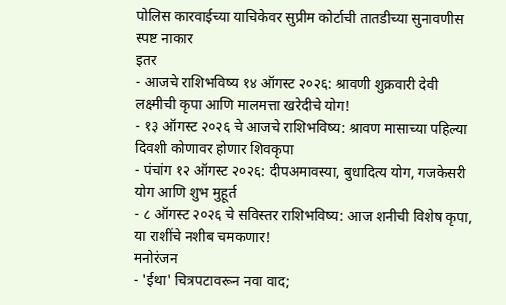पोलिस कारवाईच्या याचिकेवर सुप्रीम कोर्टाची तातडीच्या सुनावणीस स्पष्ट नाकार
इतर
- आजचे राशिभविष्य १४ ऑगस्ट २०२६: श्रावणी शुक्रवारी देवी लक्ष्मीची कृपा आणि मालमत्ता खरेदीचे योग!
- १३ ऑगस्ट २०२६ चे आजचे राशिभविष्य: श्रावण मासाच्या पहिल्या दिवशी कोणावर होणार शिवकृपा
- पंचांग १२ ऑगस्ट २०२६: दीपअमावस्या, बुधादित्य योग, गजकेसरी योग आणि शुभ मुहूर्त
- ८ ऑगस्ट २०२६ चे सविस्तर राशिभविष्य: आज शनीची विशेष कृपा, या राशींचे नशीब चमकणार!
मनोरंजन
- 'ईथा' चित्रपटावरून नवा वाद;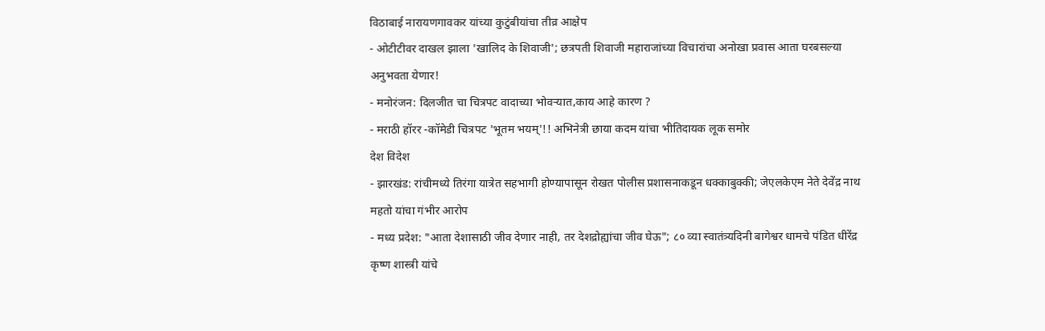विठाबाई नारायणगावकर यांच्या कुटुंबीयांचा तीव्र आक्षेप
- ओटीटीवर दाखल झाला 'खालिद के शिवाजी'; छत्रपती शिवाजी महाराजांच्या विचारांचा अनोखा प्रवास आता घरबसल्या अनुभवता येणार!
- मनोरंजन: दिलजीत चा चित्रपट वादाच्या भोवऱ्यात,काय आहे कारण ?
- मराठी हॉरर -कॉमेडी चित्रपट 'भूतम भयम्'!! अभिनेत्री छाया कदम यांचा भीतिदायक लूक समोर
देश विदेश
- झारखंड: रांचीमध्ये तिरंगा यात्रेत सहभागी होण्यापासून रोखत पोलीस प्रशासनाकडून धक्काबुक्की; जेएलकेएम नेते देवेंद्र नाथ महतो यांचा गंभीर आरोप
- मध्य प्रदेश: "आता देशासाठी जीव देणार नाही, तर देशद्रोह्यांचा जीव घेऊ"; ८० व्या स्वातंत्र्यदिनी बागेश्वर धामचे पंडित धीरेंद्र कृष्ण शास्त्री यांचे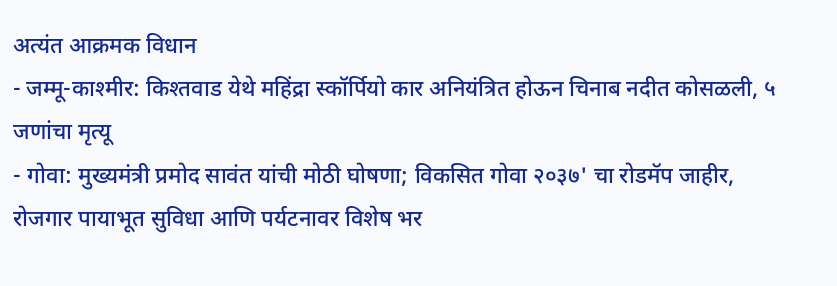अत्यंत आक्रमक विधान
- जम्मू-काश्मीर: किश्तवाड येथे महिंद्रा स्कॉर्पियो कार अनियंत्रित होऊन चिनाब नदीत कोसळली, ५ जणांचा मृत्यू
- गोवा: मुख्यमंत्री प्रमोद सावंत यांची मोठी घोषणा; विकसित गोवा २०३७' चा रोडमॅप जाहीर, रोजगार पायाभूत सुविधा आणि पर्यटनावर विशेष भर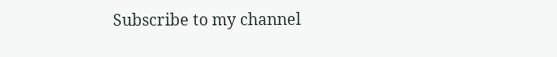Subscribe to my channel